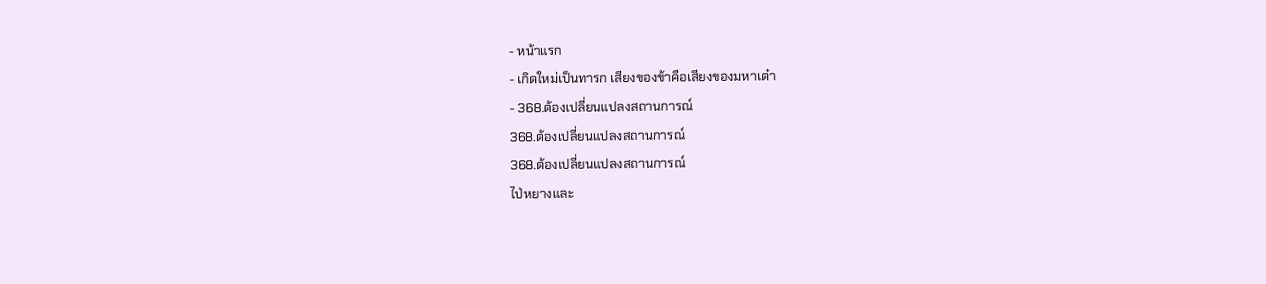- หน้าแรก
- เกิดใหม่เป็นทารก เสียงของข้าคือเสียงของมหาเต๋า
- 368.ต้องเปลี่ยนแปลงสถานการณ์
368.ต้องเปลี่ยนแปลงสถานการณ์
368.ต้องเปลี่ยนแปลงสถานการณ์
ไป่หยางและ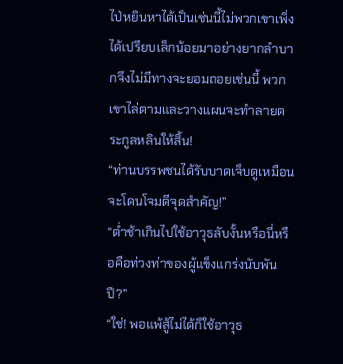ไป่หยินหาได้เป็นเช่นนี้ไม่พวกเขาเพิ่งได้เปรียบเล็กน้อยมาอย่างยากลำบากจึงไม่มีทางจะยอมถอยเช่นนี้ พวกเขาไล่ตามและวางแผนจะทำลายตระกูลหลินให้สิ้น!
“ท่านบรรพชนได้รับบาดเจ็บดูเหมือนจะโดนโจมตีจุดสำคัญ!”
“ต่ำช้าเกินไปใช้อาวุธลับงั้นหรือนี่หรือคือท่วงท่าของผู้แข็งแกร่งนับพันปี?”
“ใช่! พอแพ้สู้ไม่ได้ก็ใช้อาวุธ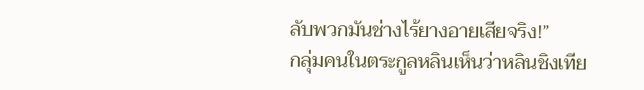ลับพวกมันช่างไร้ยางอายเสียจริง!”
กลุ่มคนในตระกูลหลินเห็นว่าหลินชิงเทีย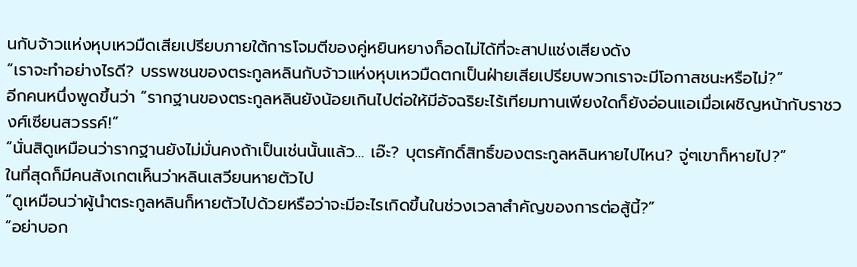นกับจ้าวแห่งหุบเหวมืดเสียเปรียบภายใต้การโจมตีของคู่หยินหยางก็อดไม่ได้ที่จะสาปแช่งเสียงดัง
“เราจะทำอย่างไรดี? บรรพชนของตระกูลหลินกับจ้าวแห่งหุบเหวมืดตกเป็นฝ่ายเสียเปรียบพวกเราจะมีโอกาสชนะหรือไม่?”
อีกคนหนึ่งพูดขึ้นว่า “รากฐานของตระกูลหลินยังน้อยเกินไปต่อให้มีอัจฉริยะไร้เทียมทานเพียงใดก็ยังอ่อนแอเมื่อเผชิญหน้ากับราชวงศ์เซียนสวรรค์!”
“นั่นสิดูเหมือนว่ารากฐานยังไม่มั่นคงถ้าเป็นเช่นนั้นแล้ว… เอ๊ะ? บุตรศักดิ์สิทธิ์ของตระกูลหลินหายไปไหน? จู่ๆเขาก็หายไป?”
ในที่สุดก็มีคนสังเกตเห็นว่าหลินเสวียนหายตัวไป
“ดูเหมือนว่าผู้นำตระกูลหลินก็หายตัวไปด้วยหรือว่าจะมีอะไรเกิดขึ้นในช่วงเวลาสำคัญของการต่อสู้นี้?”
“อย่าบอก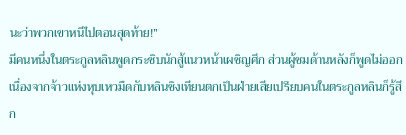นะว่าพวกเขาหนีไปตอนสุดท้าย!”
มีคนหนึ่งในตระกูลหลินพูดกระซิบนักสู้แนวหน้าเผชิญศึก ส่วนผู้ชมด้านหลังก็พูดไม่ออก
เนื่องจากจ้าวแห่งหุบเหวมืดกับหลินชิงเทียนตกเป็นฝ่ายเสียเปรียบคนในตระกูลหลินก็รู้สึก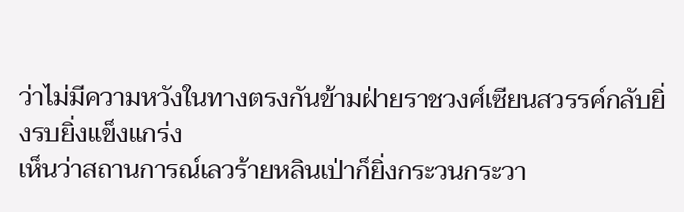ว่าไม่มีความหวังในทางตรงกันข้ามฝ่ายราชวงศ์เซียนสวรรค์กลับยิ่งรบยิ่งแข็งแกร่ง
เห็นว่าสถานการณ์เลวร้ายหลินเป่าก็ยิ่งกระวนกระวา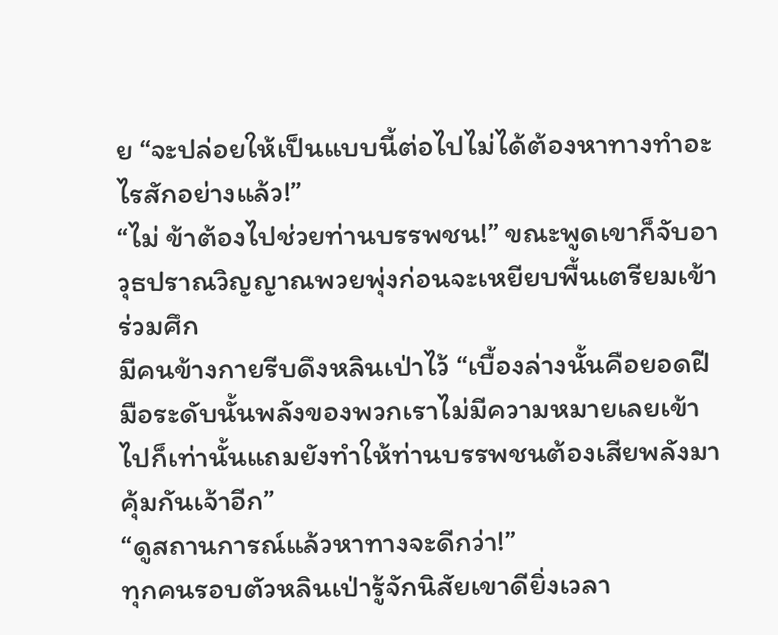ย “จะปล่อยให้เป็นแบบนี้ต่อไปไม่ได้ต้องหาทางทำอะไรสักอย่างแล้ว!”
“ไม่ ข้าต้องไปช่วยท่านบรรพชน!” ขณะพูดเขาก็จับอาวุธปราณวิญญาณพวยพุ่งก่อนจะเหยียบพื้นเตรียมเข้าร่วมศึก
มีคนข้างกายรีบดึงหลินเป่าไว้ “เบื้องล่างนั้นคือยอดฝีมือระดับนั้นพลังของพวกเราไม่มีความหมายเลยเข้าไปก็เท่านั้นแถมยังทำให้ท่านบรรพชนต้องเสียพลังมาคุ้มกันเจ้าอีก”
“ดูสถานการณ์แล้วหาทางจะดีกว่า!”
ทุกคนรอบตัวหลินเป่ารู้จักนิสัยเขาดียิ่งเวลา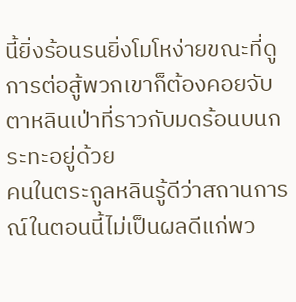นี้ยิ่งร้อนรนยิ่งโมโหง่ายขณะที่ดูการต่อสู้พวกเขาก็ต้องคอยจับตาหลินเป่าที่ราวกับมดร้อนบนกระทะอยู่ด้วย
คนในตระกูลหลินรู้ดีว่าสถานการณ์ในตอนนี้ไม่เป็นผลดีแก่พว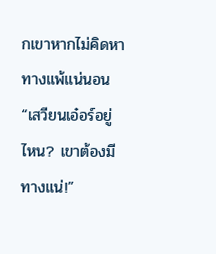กเขาหากไม่คิดหาทางแพ้แน่นอน
“เสวียนเอ๋อร์อยู่ไหน? เขาต้องมีทางแน่!”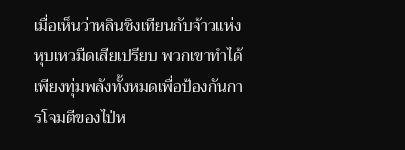เมื่อเห็นว่าหลินชิงเทียนกับจ้าวแห่งหุบเหวมืดเสียเปรียบ พวกเขาทำได้เพียงทุ่มพลังทั้งหมดเพื่อป้องกันการโจมตีของไป่ห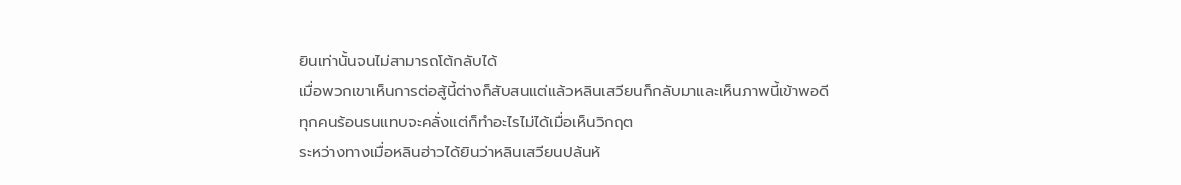ยินเท่านั้นจนไม่สามารถโต้กลับได้
เมื่อพวกเขาเห็นการต่อสู้นี้ต่างก็สับสนแต่แล้วหลินเสวียนก็กลับมาและเห็นภาพนี้เข้าพอดี
ทุกคนร้อนรนแทบจะคลั่งแต่ก็ทำอะไรไม่ได้เมื่อเห็นวิกฤต
ระหว่างทางเมื่อหลินฮ่าวได้ยินว่าหลินเสวียนปล้นห้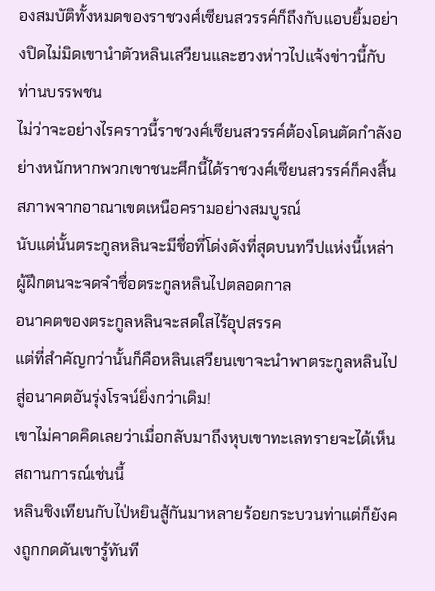องสมบัติทั้งหมดของราชวงศ์เซียนสวรรค์ก็ถึงกับแอบยิ้มอย่างปิดไม่มิดเขานำตัวหลินเสวียนและฮวงห่าวไปแจ้งข่าวนี้กับท่านบรรพชน
ไม่ว่าจะอย่างไรคราวนี้ราชวงศ์เซียนสวรรค์ต้องโดนตัดกำลังอย่างหนักหากพวกเขาชนะศึกนี้ได้ราชวงศ์เซียนสวรรค์ก็คงสิ้นสภาพจากอาณาเขตเหนือครามอย่างสมบูรณ์
นับแต่นั้นตระกูลหลินจะมีชื่อที่โด่งดังที่สุดบนทวีปแห่งนี้เหล่าผู้ฝึกตนจะจดจำชื่อตระกูลหลินไปตลอดกาล
อนาคตของตระกูลหลินจะสดใสไร้อุปสรรค
แต่ที่สำคัญกว่านั้นก็คือหลินเสวียนเขาจะนำพาตระกูลหลินไปสู่อนาคตอันรุ่งโรจน์ยิ่งกว่าเดิม!
เขาไม่คาดคิดเลยว่าเมื่อกลับมาถึงหุบเขาทะเลทรายจะได้เห็นสถานการณ์เช่นนี้
หลินชิงเทียนกับไป่หยินสู้กันมาหลายร้อยกระบวนท่าแต่ก็ยังคงถูกกดดันเขารู้ทันที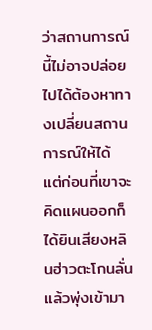ว่าสถานการณ์นี้ไม่อาจปล่อยไปได้ต้องหาทางเปลี่ยนสถานการณ์ให้ได้
แต่ก่อนที่เขาจะคิดแผนออกก็ได้ยินเสียงหลินฮ่าวตะโกนลั่นแล้วพุ่งเข้ามา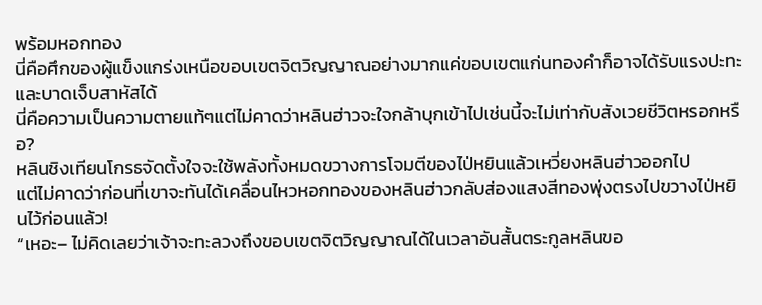พร้อมหอกทอง
นี่คือศึกของผู้แข็งแกร่งเหนือขอบเขตจิตวิญญาณอย่างมากแค่ขอบเขตแก่นทองคำก็อาจได้รับแรงปะทะและบาดเจ็บสาหัสได้
นี่คือความเป็นความตายแท้ๆแต่ไม่คาดว่าหลินฮ่าวจะใจกล้าบุกเข้าไปเช่นนี้จะไม่เท่ากับสังเวยชีวิตหรอกหรือ?
หลินชิงเทียนโกรธจัดตั้งใจจะใช้พลังทั้งหมดขวางการโจมตีของไป่หยินแล้วเหวี่ยงหลินฮ่าวออกไป
แต่ไม่คาดว่าก่อนที่เขาจะทันได้เคลื่อนไหวหอกทองของหลินฮ่าวกลับส่องแสงสีทองพุ่งตรงไปขวางไป่หยินไว้ก่อนแล้ว!
“เหอะ– ไม่คิดเลยว่าเจ้าจะทะลวงถึงขอบเขตจิตวิญญาณได้ในเวลาอันสั้นตระกูลหลินขอ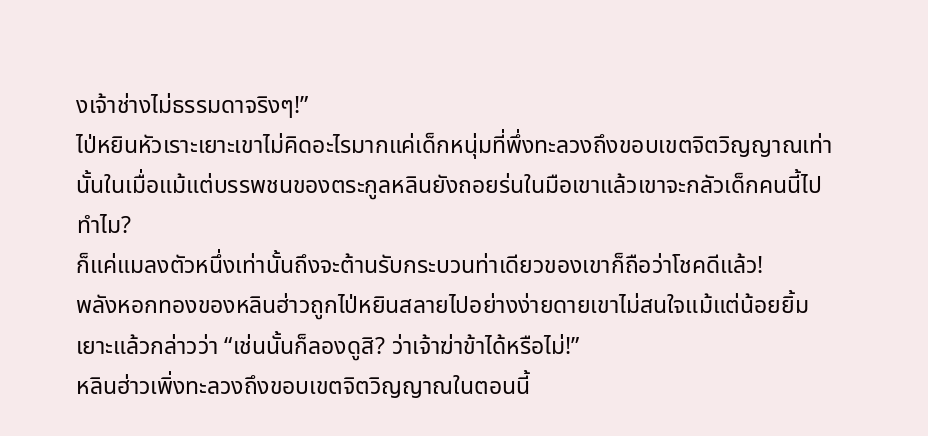งเจ้าช่างไม่ธรรมดาจริงๆ!”
ไป่หยินหัวเราะเยาะเขาไม่คิดอะไรมากแค่เด็กหนุ่มที่พึ่งทะลวงถึงขอบเขตจิตวิญญาณเท่านั้นในเมื่อแม้แต่บรรพชนของตระกูลหลินยังถอยร่นในมือเขาแล้วเขาจะกลัวเด็กคนนี้ไปทำไม?
ก็แค่แมลงตัวหนึ่งเท่านั้นถึงจะต้านรับกระบวนท่าเดียวของเขาก็ถือว่าโชคดีแล้ว!
พลังหอกทองของหลินฮ่าวถูกไป่หยินสลายไปอย่างง่ายดายเขาไม่สนใจแม้แต่น้อยยิ้มเยาะแล้วกล่าวว่า “เช่นนั้นก็ลองดูสิ? ว่าเจ้าฆ่าข้าได้หรือไม่!”
หลินฮ่าวเพิ่งทะลวงถึงขอบเขตจิตวิญญาณในตอนนี้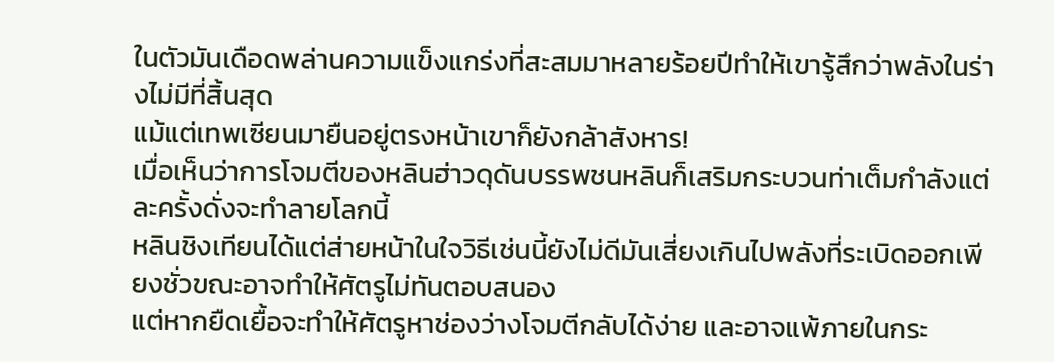ในตัวมันเดือดพล่านความแข็งแกร่งที่สะสมมาหลายร้อยปีทำให้เขารู้สึกว่าพลังในร่างไม่มีที่สิ้นสุด
แม้แต่เทพเซียนมายืนอยู่ตรงหน้าเขาก็ยังกล้าสังหาร!
เมื่อเห็นว่าการโจมตีของหลินฮ่าวดุดันบรรพชนหลินก็เสริมกระบวนท่าเต็มกำลังแต่ละครั้งดั่งจะทำลายโลกนี้
หลินชิงเทียนได้แต่ส่ายหน้าในใจวิธีเช่นนี้ยังไม่ดีมันเสี่ยงเกินไปพลังที่ระเบิดออกเพียงชั่วขณะอาจทำให้ศัตรูไม่ทันตอบสนอง
แต่หากยืดเยื้อจะทำให้ศัตรูหาช่องว่างโจมตีกลับได้ง่าย และอาจแพ้ภายในกระ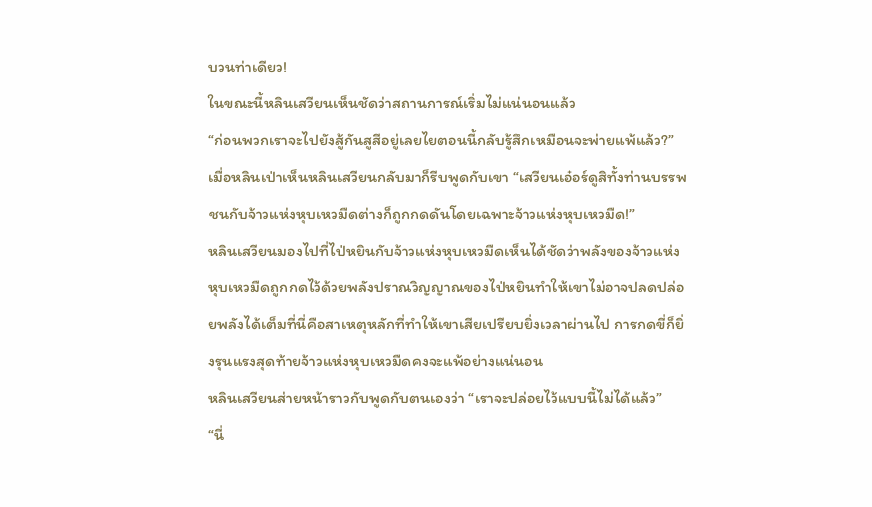บวนท่าเดียว!
ในขณะนี้หลินเสวียนเห็นชัดว่าสถานการณ์เริ่มไม่แน่นอนแล้ว
“ก่อนพวกเราจะไปยังสู้กันสูสีอยู่เลยไยตอนนี้กลับรู้สึกเหมือนจะพ่ายแพ้แล้ว?”
เมื่อหลินเป่าเห็นหลินเสวียนกลับมาก็รีบพูดกับเขา “เสวียนเอ๋อร์ดูสิทั้งท่านบรรพชนกับจ้าวแห่งหุบเหวมืดต่างก็ถูกกดดันโดยเฉพาะจ้าวแห่งหุบเหวมืด!”
หลินเสวียนมองไปที่ไป่หยินกับจ้าวแห่งหุบเหวมืดเห็นได้ชัดว่าพลังของจ้าวแห่งหุบเหวมืดถูกกดไว้ด้วยพลังปราณวิญญาณของไป่หยินทำให้เขาไม่อาจปลดปล่อยพลังได้เต็มที่นี่คือสาเหตุหลักที่ทำให้เขาเสียเปรียบยิ่งเวลาผ่านไป การกดขี่ก็ยิ่งรุนแรงสุดท้ายจ้าวแห่งหุบเหวมืดคงจะแพ้อย่างแน่นอน
หลินเสวียนส่ายหน้าราวกับพูดกับตนเองว่า “เราจะปล่อยไว้แบบนี้ไม่ได้แล้ว”
“นี่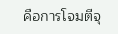คือการโจมตีจุ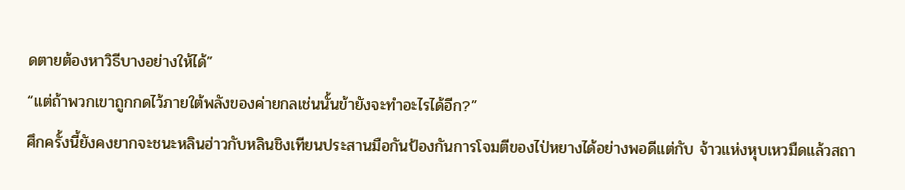ดตายต้องหาวิธีบางอย่างให้ได้”
“แต่ถ้าพวกเขาถูกกดไว้ภายใต้พลังของค่ายกลเช่นนั้นข้ายังจะทำอะไรได้อีก?”
ศึกครั้งนี้ยังคงยากจะชนะหลินฮ่าวกับหลินชิงเทียนประสานมือกันป้องกันการโจมตีของไป่หยางได้อย่างพอดีแต่กับ จ้าวแห่งหุบเหวมืดแล้วสถา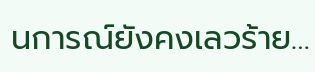นการณ์ยังคงเลวร้าย…